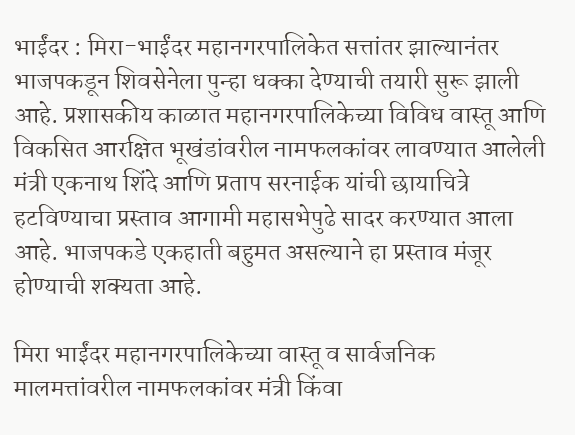भाईंदर : मिरा-भाईंदर महानगरपालिकेत सत्तांतर झाल्यानंतर भाजपकडून शिवसेनेला पुन्हा धक्का देण्याची तयारी सुरू झाली आहे. प्रशासकीय काळात महानगरपालिकेच्या विविध वास्तू आणि विकसित आरक्षित भूखंडांवरील नामफलकांवर लावण्यात आलेली मंत्री एकनाथ शिंदे आणि प्रताप सरनाईक यांची छायाचित्रे हटविण्याचा प्रस्ताव आगामी महासभेपुढे सादर करण्यात आला आहे. भाजपकडे एकहाती बहुमत असल्याने हा प्रस्ताव मंजूर होण्याची शक्यता आहे.

मिरा भाईंदर महानगरपालिकेच्या वास्तू व सार्वजनिक मालमत्तांवरील नामफलकांवर मंत्री किंवा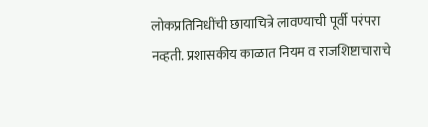लोकप्रतिनिधींची छायाचित्रे लावण्याची पूर्वी परंपरा नव्हती. प्रशासकीय काळात नियम व राजशिष्टाचाराचे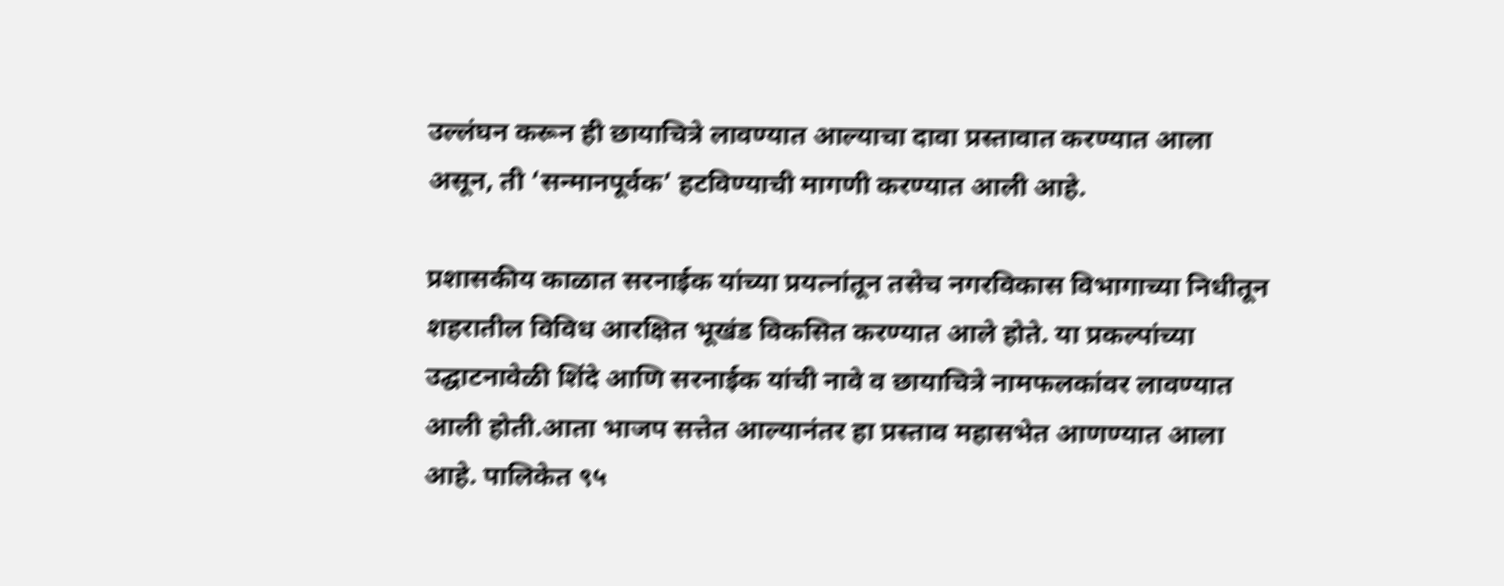उल्लंघन करून ही छायाचित्रे लावण्यात आल्याचा दावा प्रस्तावात करण्यात आला असून, ती ‘सन्मानपूर्वक’ हटविण्याची मागणी करण्यात आली आहे.

प्रशासकीय काळात सरनाईक यांच्या प्रयत्नांतून तसेच नगरविकास विभागाच्या निधीतून शहरातील विविध आरक्षित भूखंड विकसित करण्यात आले होते. या प्रकल्पांच्या उद्घाटनावेळी शिंदे आणि सरनाईक यांची नावे व छायाचित्रे नामफलकांवर लावण्यात आली होती.आता भाजप सत्तेत आल्यानंतर हा प्रस्ताव महासभेत आणण्यात आला आहे. पालिकेत ९५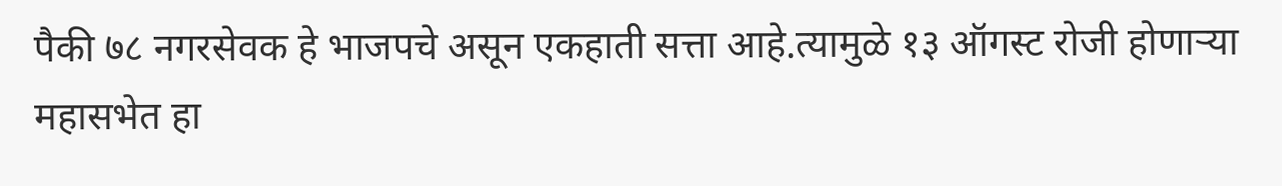पैकी ७८ नगरसेवक हे भाजपचे असून एकहाती सत्ता आहे.त्यामुळे १३ ऑगस्ट रोजी होणाऱ्या महासभेत हा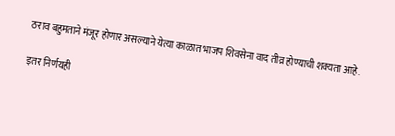ठराव बहुमताने मंजूर होणार असल्याने येत्या काळात भाजप शिवसेना वाद तीव्र होण्याची शक्यता आहे.

इतर निर्णयही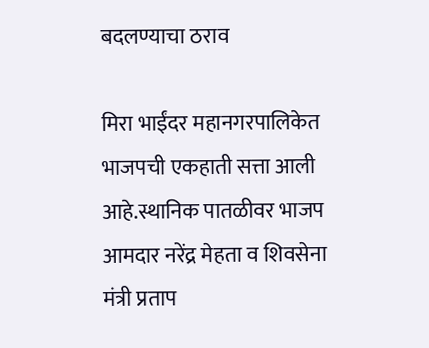बदलण्याचा ठराव

मिरा भाईंदर महानगरपालिकेत भाजपची एकहाती सत्ता आली आहे.स्थानिक पातळीवर भाजप आमदार नरेंद्र मेहता व शिवसेना मंत्री प्रताप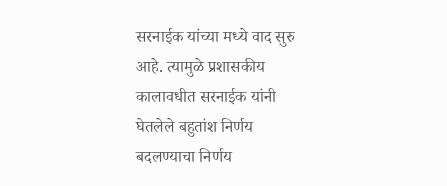सरनाईक यांच्या मध्ये वाद सुरु आहे. त्यामुळे प्रशासकीय कालावधीत सरनाईक यांनी घेतलेले बहुतांश निर्णय बदलण्याचा निर्णय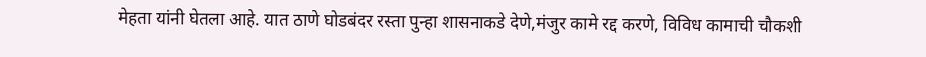मेहता यांनी घेतला आहे. यात ठाणे घोडबंदर रस्ता पुन्हा शासनाकडे देणे,मंजुर कामे रद्द करणे, विविध कामाची चौकशी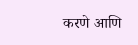करणे आणि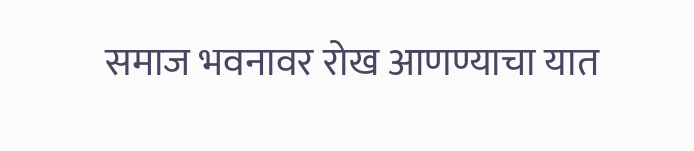समाज भवनावर रोख आणण्याचा यात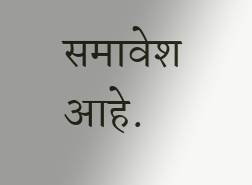समावेश आहे.